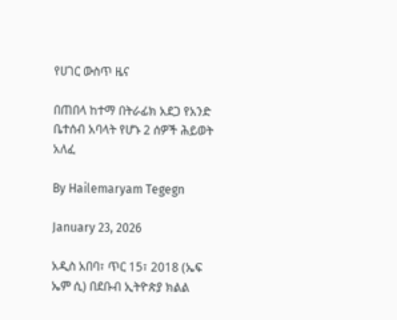የሀገር ውስጥ ዜና

በጠበላ ከተማ በትራፊክ አደጋ የአንድ ቤተሰብ አባላት የሆኑ 2 ሰዎች ሕይወት አለፈ

By Hailemaryam Tegegn

January 23, 2026

አዲስ አበባ፣ ጥር 15፣ 2018 (ኤፍ ኤም ሲ) በደቡብ ኢትዮጵያ ክልል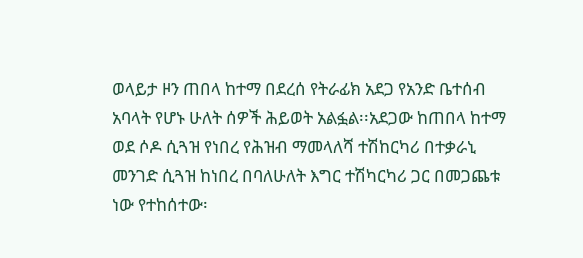ወላይታ ዞን ጠበላ ከተማ በደረሰ የትራፊክ አደጋ የአንድ ቤተሰብ አባላት የሆኑ ሁለት ሰዎች ሕይወት አልፏል፡፡አደጋው ከጠበላ ከተማ ወደ ሶዶ ሲጓዝ የነበረ የሕዝብ ማመላለሻ ተሽከርካሪ በተቃራኒ መንገድ ሲጓዝ ከነበረ በባለሁለት እግር ተሽካርካሪ ጋር በመጋጨቱ ነው የተከሰተው፡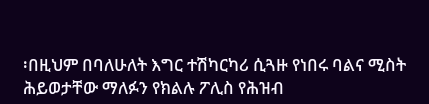፡በዚህም በባለሁለት እግር ተሽካርካሪ ሲጓዙ የነበሩ ባልና ሚስት ሕይወታቸው ማለፉን የክልሉ ፖሊስ የሕዝብ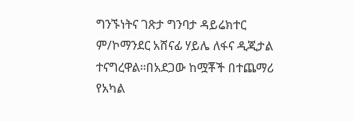ግንኙነትና ገጽታ ግንባታ ዳይሬክተር ም/ኮማንደር አሸናፊ ሃይሌ ለፋና ዲጂታል ተናግረዋል፡፡በአደጋው ከሟቾች በተጨማሪ የአካል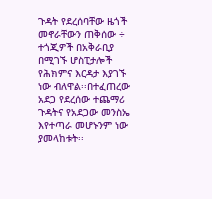ጉዳት የደረሰባቸው ዜጎች መኖራቸውን ጠቅሰው ÷ ተጎጂዎች በአቅራቢያ በሚገኙ ሆስፒታሎች የሕክምና እርዳታ እያገኙ ነው ብለዋል፡፡በተፈጠረው አደጋ የደረሰው ተጨማሪ ጉዳትና የአደጋው መንስኤ እየተጣራ መሆኑንም ነው ያመላከቱት፡፡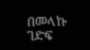በመላኩ ገድፍ